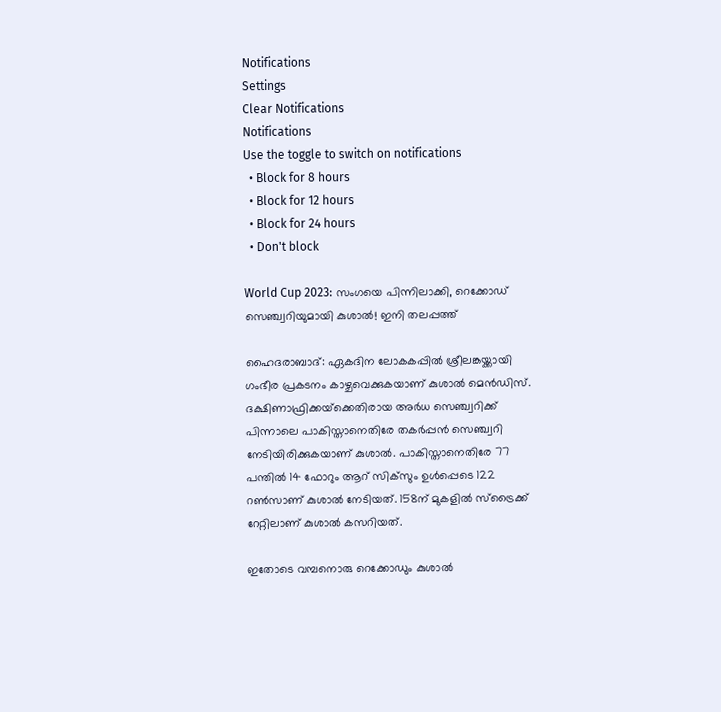Notifications
Settings
Clear Notifications
Notifications
Use the toggle to switch on notifications
  • Block for 8 hours
  • Block for 12 hours
  • Block for 24 hours
  • Don't block

World Cup 2023: സംഗയെ പിന്നിലാക്കി, റെക്കോഡ് സെഞ്ച്വറിയുമായി കുശാല്‍! ഇനി തലപ്പത്ത്

ഹൈദരാബാദ്: ഏകദിന ലോകകപ്പില്‍ ശ്രീലങ്കയ്ക്കായി ഗംഭീര പ്രകടനം കാഴ്ചവെക്കുകയാണ് കുശാല്‍ മെന്‍ഡിസ്. ദക്ഷിണാഫ്രിക്കയ്‌ക്കെതിരായ അര്‍ധ സെഞ്ച്വറിക്ക് പിന്നാലെ പാകിസ്താനെതിരേ തകര്‍പ്പന്‍ സെഞ്ച്വറി നേടിയിരിക്കുകയാണ് കുശാല്‍. പാകിസ്താനെതിരേ 77 പന്തില്‍ 14 ഫോറും ആറ് സിക്‌സും ഉള്‍പ്പെടെ 122 റണ്‍സാണ് കുശാല്‍ നേടിയത്. 158ന് മുകളില്‍ സ്‌ട്രൈക്ക് റേറ്റിലാണ് കുശാല്‍ കസറിയത്.

ഇതോടെ വമ്പനൊരു റെക്കോഡും കുശാല്‍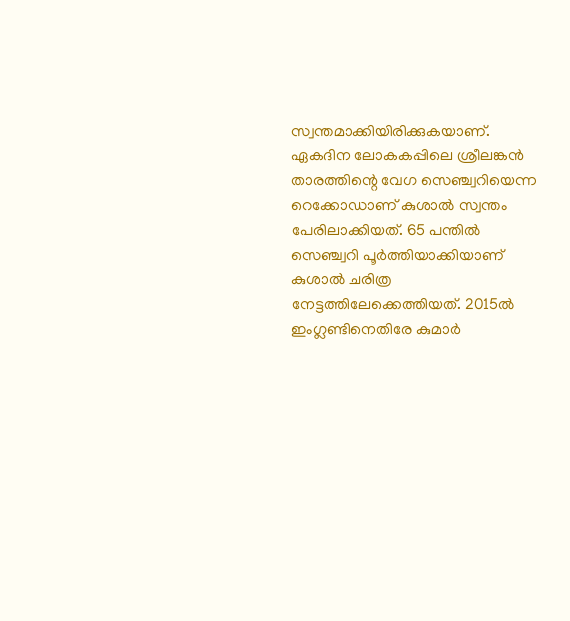സ്വന്തമാക്കിയിരിക്കുകയാണ്. ഏകദിന ലോകകപ്പിലെ ശ്രീലങ്കന്‍ താരത്തിന്റെ വേഗ സെഞ്ച്വറിയെന്ന റെക്കോഡാണ് കുശാല്‍ സ്വന്തം പേരിലാക്കിയത്. 65 പന്തില്‍ സെഞ്ച്വറി പൂര്‍ത്തിയാക്കിയാണ് കുശാല്‍ ചരിത്ര നേട്ടത്തിലേക്കെത്തിയത്. 2015ല്‍ ഇംഗ്ലണ്ടിനെതിരേ കുമാര്‍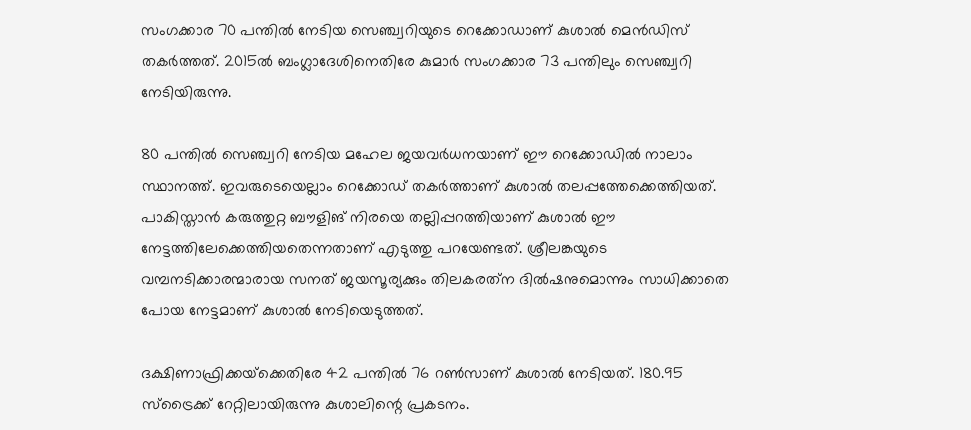സംഗക്കാര 70 പന്തില്‍ നേടിയ സെഞ്ച്വറിയുടെ റെക്കോഡാണ് കുശാല്‍ മെന്‍ഡിസ് തകര്‍ത്തത്. 2015ല്‍ ബംഗ്ലാദേശിനെതിരേ കുമാര്‍ സംഗക്കാര 73 പന്തിലും സെഞ്ച്വറി നേടിയിരുന്നു.

80 പന്തില്‍ സെഞ്ച്വറി നേടിയ മഹേല ജയവര്‍ധനയാണ് ഈ റെക്കോഡില്‍ നാലാം സ്ഥാനത്ത്. ഇവരുടെയെല്ലാം റെക്കോഡ് തകര്‍ത്താണ് കുശാല്‍ തലപ്പത്തേക്കെത്തിയത്. പാകിസ്താന്‍ കരുത്തുറ്റ ബൗളിങ് നിരയെ തല്ലിപ്പറത്തിയാണ് കുശാല്‍ ഈ നേട്ടത്തിലേക്കെത്തിയതെന്നതാണ് എടുത്തു പറയേണ്ടത്. ശ്രീലങ്കയുടെ വമ്പനടിക്കാരന്മാരായ സനത് ജയസൂര്യക്കും തിലകരത്‌ന ദില്‍ഷനുമൊന്നും സാധിക്കാതെ പോയ നേട്ടമാണ് കുശാല്‍ നേടിയെടുത്തത്.

ദക്ഷിണാഫ്രിക്കയ്‌ക്കെതിരേ 42 പന്തില്‍ 76 റണ്‍സാണ് കുശാല്‍ നേടിയത്. 180.95 സ്‌ട്രൈക്ക് റേറ്റിലായിരുന്നു കുശാലിന്റെ പ്രകടനം.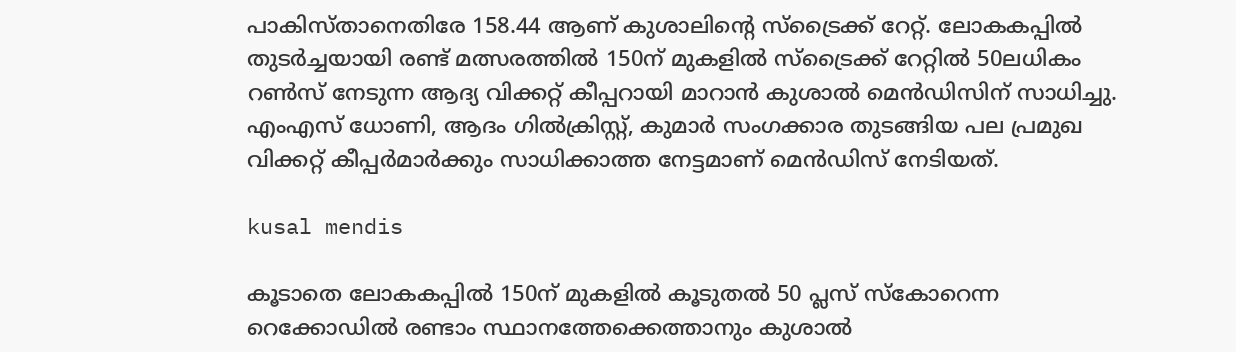പാകിസ്താനെതിരേ 158.44 ആണ് കുശാലിന്റെ സ്‌ട്രൈക്ക് റേറ്റ്. ലോകകപ്പില്‍ തുടര്‍ച്ചയായി രണ്ട് മത്സരത്തില്‍ 150ന് മുകളില്‍ സ്‌ട്രൈക്ക് റേറ്റില്‍ 50ലധികം റണ്‍സ് നേടുന്ന ആദ്യ വിക്കറ്റ് കീപ്പറായി മാറാന്‍ കുശാല്‍ മെന്‍ഡിസിന് സാധിച്ചു. എംഎസ് ധോണി, ആദം ഗില്‍ക്രിസ്റ്റ്, കുമാര്‍ സംഗക്കാര തുടങ്ങിയ പല പ്രമുഖ വിക്കറ്റ് കീപ്പര്‍മാര്‍ക്കും സാധിക്കാത്ത നേട്ടമാണ് മെന്‍ഡിസ് നേടിയത്.

kusal mendis

കൂടാതെ ലോകകപ്പില്‍ 150ന് മുകളില്‍ കൂടുതല്‍ 50 പ്ലസ് സ്‌കോറെന്ന റെക്കോഡില്‍ രണ്ടാം സ്ഥാനത്തേക്കെത്താനും കുശാല്‍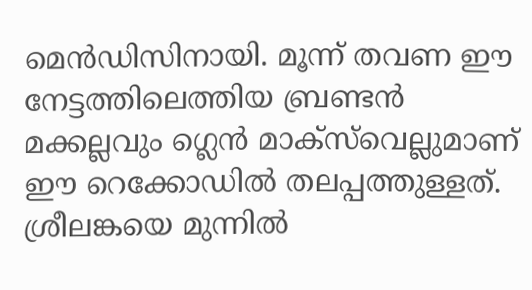മെന്‍ഡിസിനായി. മൂന്ന് തവണ ഈ നേട്ടത്തിലെത്തിയ ബ്രണ്ടന്‍ മക്കല്ലവും ഗ്ലെന്‍ മാക്‌സ്‌വെല്ലുമാണ് ഈ റെക്കോഡില്‍ തലപ്പത്തുള്ളത്. ശ്രീലങ്കയെ മുന്നില്‍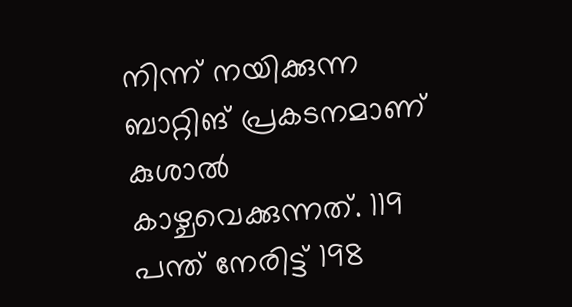നിന്ന് നയിക്കുന്ന ബാറ്റിങ് പ്രകടനമാണ് കുശാല്‍ കാഴ്ചവെക്കുന്നത്. 119 പന്ത് നേരിട്ട് 198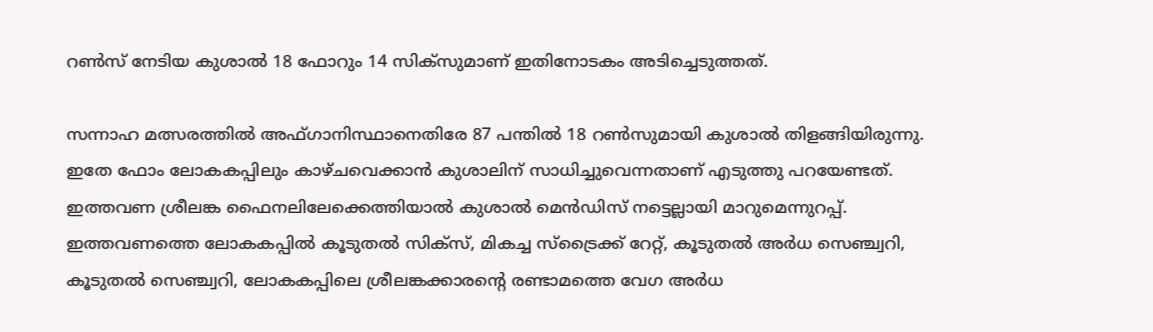റണ്‍സ് നേടിയ കുശാല്‍ 18 ഫോറും 14 സിക്‌സുമാണ് ഇതിനോടകം അടിച്ചെടുത്തത്.

സന്നാഹ മത്സരത്തില്‍ അഫ്ഗാനിസ്ഥാനെതിരേ 87 പന്തില്‍ 18 റണ്‍സുമായി കുശാല്‍ തിളങ്ങിയിരുന്നു. ഇതേ ഫോം ലോകകപ്പിലും കാഴ്ചവെക്കാന്‍ കുശാലിന് സാധിച്ചുവെന്നതാണ് എടുത്തു പറയേണ്ടത്. ഇത്തവണ ശ്രീലങ്ക ഫൈനലിലേക്കെത്തിയാല്‍ കുശാല്‍ മെന്‍ഡിസ് നട്ടെല്ലായി മാറുമെന്നുറപ്പ്. ഇത്തവണത്തെ ലോകകപ്പില്‍ കൂടുതല്‍ സിക്‌സ്, മികച്ച സ്‌ട്രൈക്ക് റേറ്റ്, കൂടുതല്‍ അര്‍ധ സെഞ്ച്വറി, കൂടുതല്‍ സെഞ്ച്വറി, ലോകകപ്പിലെ ശ്രീലങ്കക്കാരന്റെ രണ്ടാമത്തെ വേഗ അര്‍ധ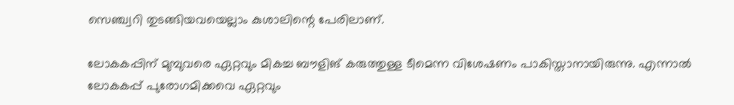സെഞ്ച്വറി തുടങ്ങിയവയെല്ലാം കുശാലിന്റെ പേരിലാണ്.

ലോകകപ്പിന് മുമ്പുവരെ ഏറ്റവും മികച്ച ബൗളിങ് കരുത്തുള്ള ടീമെന്ന വിശേഷണം പാകിസ്താനായിരുന്നു. എന്നാല്‍ ലോകകപ്പ് പുരോഗമിക്കവെ ഏറ്റവും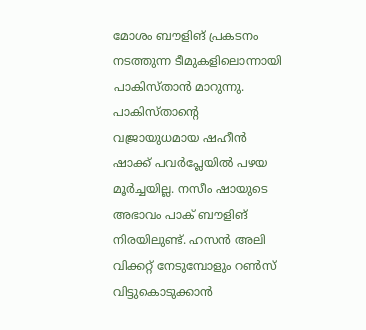മോശം ബൗളിങ് പ്രകടനം നടത്തുന്ന ടീമുകളിലൊന്നായി പാകിസ്താന്‍ മാറുന്നു. പാകിസ്താന്റെ വജ്രായുധമായ ഷഹീന്‍ ഷാക്ക് പവര്‍പ്ലേയില്‍ പഴയ മൂര്‍ച്ചയില്ല. നസീം ഷായുടെ അഭാവം പാക് ബൗളിങ് നിരയിലുണ്ട്. ഹസന്‍ അലി വിക്കറ്റ് നേടുമ്പോളും റണ്‍സ് വിട്ടുകൊടുക്കാന്‍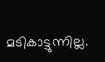മടികാട്ടുന്നില്ല.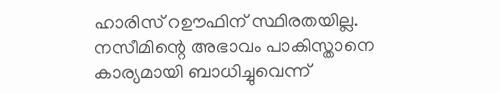ഹാരിസ് റഊഫിന് സ്ഥിരതയില്ല. നസീമിന്റെ അഭാവം പാകിസ്താനെ കാര്യമായി ബാധിച്ചുവെന്ന്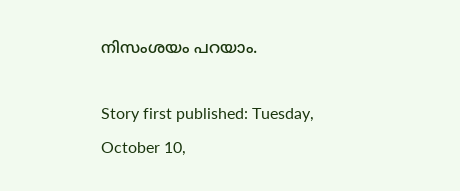നിസംശയം പറയാം.

Story first published: Tuesday, October 10,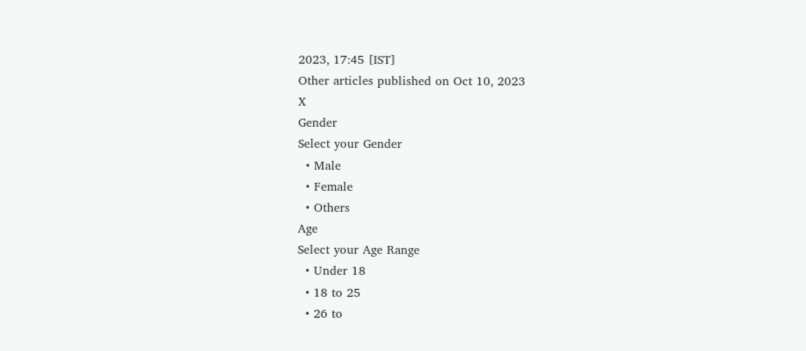2023, 17:45 [IST]
Other articles published on Oct 10, 2023
X
Gender
Select your Gender
  • Male
  • Female
  • Others
Age
Select your Age Range
  • Under 18
  • 18 to 25
  • 26 to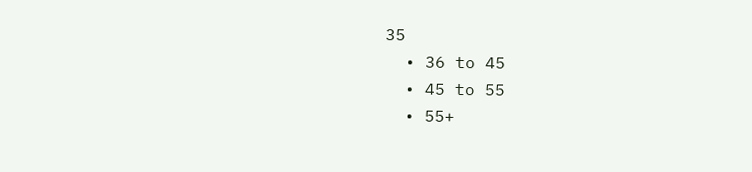35
  • 36 to 45
  • 45 to 55
  • 55+